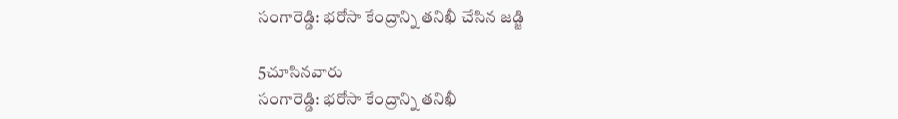సంగారెడ్డి: భరోసా కేంద్రాన్ని తనిఖీ చేసిన జడ్జి

5చూసినవారు
సంగారెడ్డి: భరోసా కేంద్రాన్ని తనిఖీ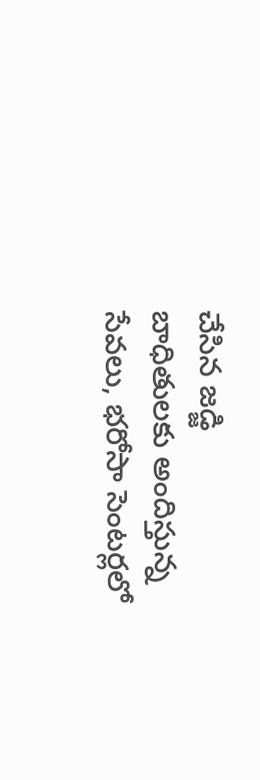చేసిన జడ్జి
బాధితులకు అందిస్తున్న సేవలు, భరోసా సెంటర్లలో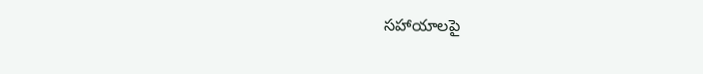సహాయాలపై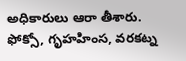అధికారులు ఆరా తీశారు. ఫోక్సో, గృహహింస, వరకట్న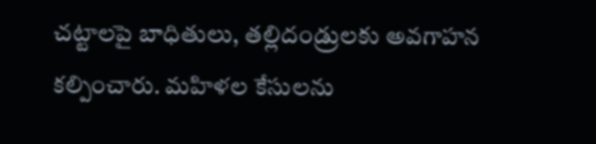చట్టాలపై బాధితులు, తల్లిదండ్రులకు అవగాహన కల్పించారు. మహిళల కేసులను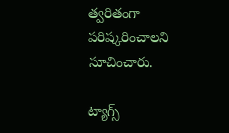త్వరితంగా పరిష్కరించాలని సూచించారు.

ట్యాగ్స్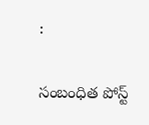:

సంబంధిత పోస్ట్